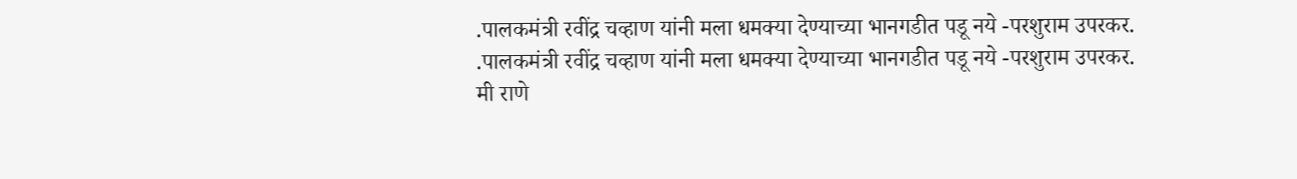.पालकमंत्री रवींद्र चव्हाण यांनी मला धमक्या देण्याच्या भानगडीत पडू नये -परशुराम उपरकर.
.पालकमंत्री रवींद्र चव्हाण यांनी मला धमक्या देण्याच्या भानगडीत पडू नये -परशुराम उपरकर.
मी राणे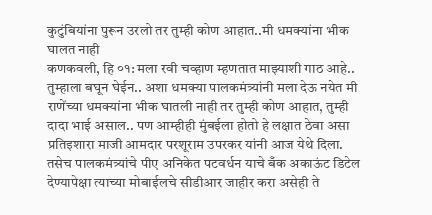कुटुंबियांना पुरून उरलो तर तुम्ही कोण आहात..मी धमक्यांना भीक घालत नाही
कणकवली, हि ०१: मला रवी चव्हाण म्हणतात माझ्याशी गाठ आहे.. तुम्हाला बघून घेईन.. अशा धमक्या पालकमंत्र्यांनी मला देऊ नयेत मी राणेंच्या धमक्यांना भीक घातली नाही तर तुम्ही कोण आहात, तुम्ही दादा भाई असाल.. पण आम्हीही मुंबईला होतो हे लक्षात ठेवा असा प्रतिइशारा माजी आमदार परशूराम उपरकर यांनी आज येथे दिला. तसेच पालकमंत्र्यांचे पीए अनिकेत पटवर्धन याचे बँक अकाऊंट डिटेल देण्यापेक्षा त्याच्या मोबाईलचे सीडीआर जाहीर करा असेही ते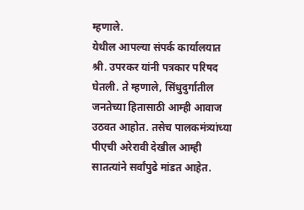म्हणाले.
येथील आपल्या संपर्क कार्यालयात श्री. उपरकर यांनी पत्रकार परिषद घेतली. ते म्हणाले, सिंधुदुर्गातील जनतेच्या हितासाठी आम्ही आवाज उठवत आहोत. तसेच पालकमंत्र्यांच्या पीएची अरेरावी देखील आम्ही सातत्यांने सर्वांपुढे मांडत आहेत.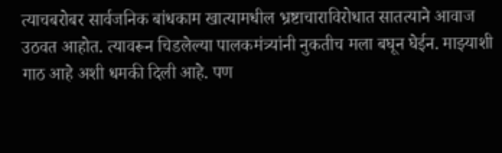त्याचबरोबर सार्वजनिक बांधकाम खात्यामधील भ्रष्टाचाराविरोधात सातत्याने आवाज उठवत आहोत. त्यावरून चिडलेल्या पालकमंत्र्यांनी नुकतीच मला बघून घेईन. माझ्याशी गाठ आहे अशी धमकी दिली आहे. पण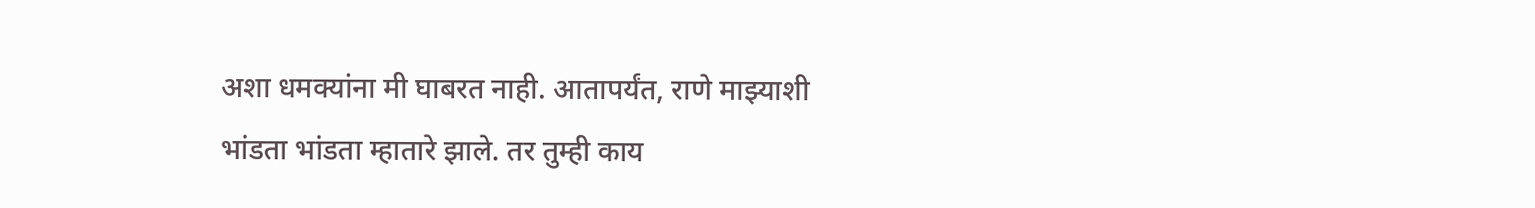अशा धमक्यांना मी घाबरत नाही. आतापर्यंत, राणे माझ्याशी भांडता भांडता म्हातारे झाले. तर तुम्ही काय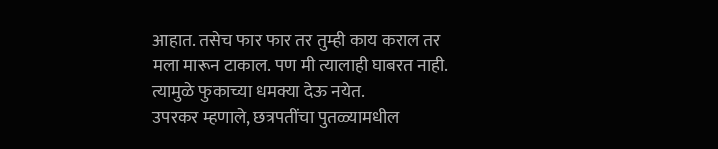आहात. तसेच फार फार तर तुम्ही काय कराल तर मला मारून टाकाल. पण मी त्यालाही घाबरत नाही. त्यामुळे फुकाच्या धमक्या देऊ नयेत.
उपरकर म्हणाले, छत्रपतींचा पुतळ्यामधील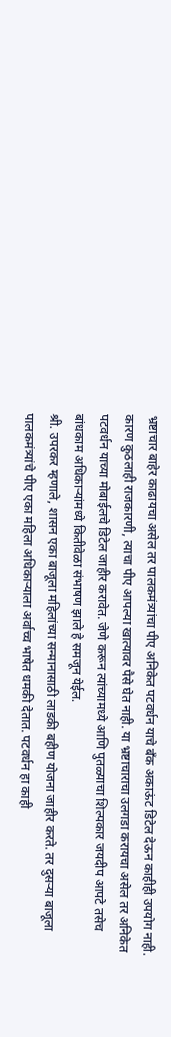भ्रष्टाचार बाहेर काढायचा असेल तर पालकमंत्र्यांचा पीए अनिकेत पटवर्धन याचे बँक अकाऊंट डिटेल देऊन काहीही उपयोग नाही. कारण कुठलाही राजकारणी, त्याचा पीए आपल्या खात्यावर पैसे घेत नाही. या भ्रष्टाचाराचा उलगडा करायचा असेल तर अनिकेत पटवर्धन याच्या मोबाईलचे डिटेल जाहीर करावेत. जेणे करून त्यांच्यामध्ये आणि पुतळ्याचा शिल्पकार जयदीप आपटे तसेच बांधकाम अधिकाऱ्यांमध्ये कितीवेळा संभाषण झाले हे समजून येईल.
श्री. उपरकर म्हणाले, शासन एका बाजूला महिलांच्या सन्मानासाठी लाडकी बहीण योजना जाहीर करते. तर दुसऱ्या बाजूला पालकमंत्र्यांचे पीए एका महिला अधिकाऱ्याला अर्वाच्च भाषेत धमकी देतात. पटवर्धन हा काही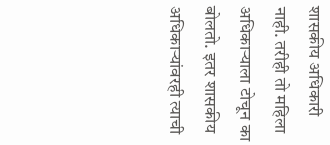शासकीय अधिकारी नाही. तरीही तो महिला अधिकाऱ्याला टोचून का बोलतो. इतर शासकीय अधिकाऱ्यांवरही त्याची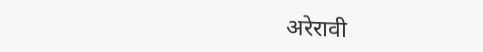अरेरावी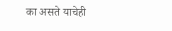का असते याचेही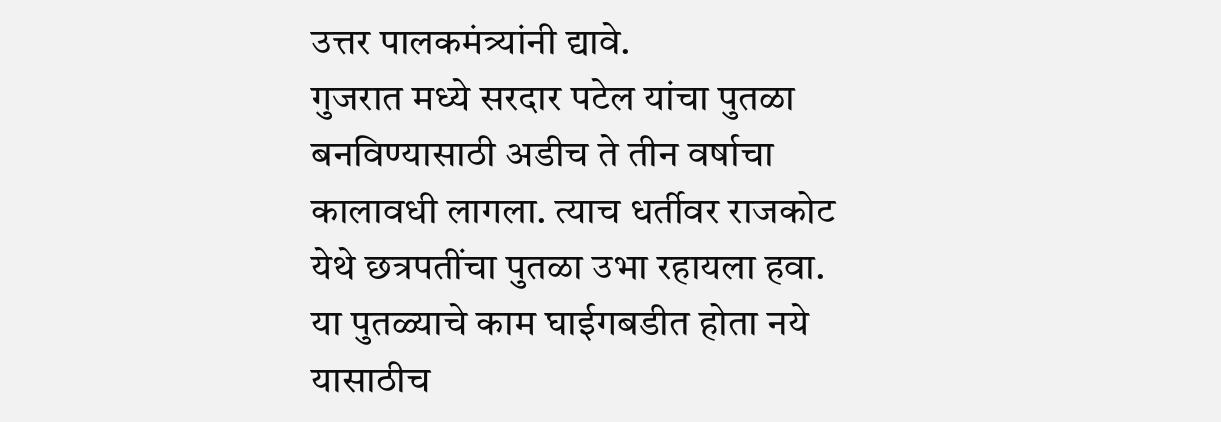उत्तर पालकमंत्र्यांनी द्यावे.
गुजरात मध्ये सरदार पटेल यांचा पुतळा बनविण्यासाठी अडीच ते तीन वर्षाचा कालावधी लागला. त्याच धर्तीवर राजकोट येथे छत्रपतींचा पुतळा उभा रहायला हवा. या पुतळ्याचे काम घाईगबडीत होता नये यासाठीच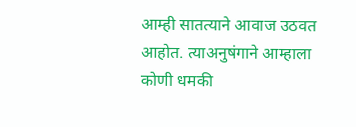आम्ही सातत्याने आवाज उठवत आहोत. त्याअनुषंगाने आम्हाला कोणी धमकी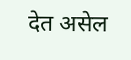देत असेल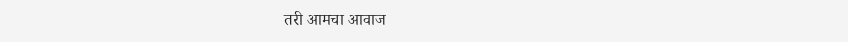तरी आमचा आवाज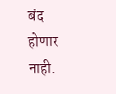बंद होणार नाही.